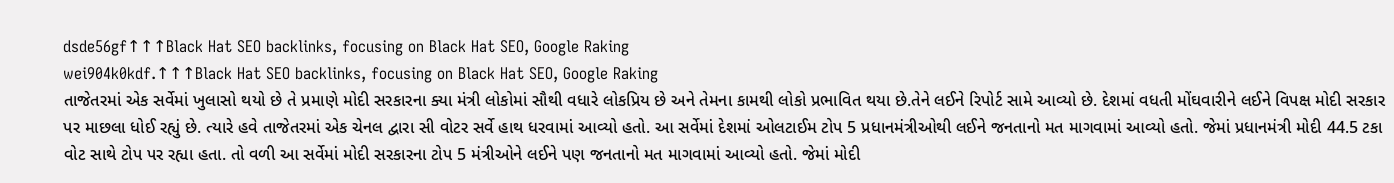dsde56gf↑↑↑Black Hat SEO backlinks, focusing on Black Hat SEO, Google Raking
wei904k0kdf.↑↑↑Black Hat SEO backlinks, focusing on Black Hat SEO, Google Raking
તાજેતરમાં એક સર્વેમાં ખુલાસો થયો છે તે પ્રમાણે મોદી સરકારના ક્યા મંત્રી લોકોમાં સૌથી વધારે લોકપ્રિય છે અને તેમના કામથી લોકો પ્રભાવિત થયા છે.તેને લઈને રિપોર્ટ સામે આવ્યો છે. દેશમાં વધતી મોંઘવારીને લઈને વિપક્ષ મોદી સરકાર પર માછલા ધોઈ રહ્યું છે. ત્યારે હવે તાજેતરમાં એક ચેનલ દ્વારા સી વોટર સર્વે હાથ ધરવામાં આવ્યો હતો. આ સર્વેમાં દેશમાં ઓલટાઈમ ટોપ 5 પ્રધાનમંત્રીઓથી લઈને જનતાનો મત માગવામાં આવ્યો હતો. જેમાં પ્રધાનમંત્રી મોદી 44.5 ટકા વોટ સાથે ટોપ પર રહ્યા હતા. તો વળી આ સર્વેમાં મોદી સરકારના ટોપ 5 મંત્રીઓને લઈને પણ જનતાનો મત માગવામાં આવ્યો હતો. જેમાં મોદી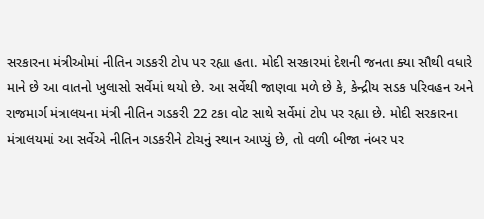સરકારના મંત્રીઓમાં નીતિન ગડકરી ટોપ પર રહ્યા હતા. મોદી સરકારમાં દેશની જનતા ક્યા સૌથી વધારે માને છે આ વાતનો ખુલાસો સર્વેમાં થયો છે. આ સર્વેથી જાણવા મળે છે કે, કેન્દ્રીય સડક પરિવહન અને રાજમાર્ગ મંત્રાલયના મંત્રી નીતિન ગડકરી 22 ટકા વોટ સાથે સર્વેમાં ટોપ પર રહ્યા છે. મોદી સરકારના મંત્રાલયમાં આ સર્વેએ નીતિન ગડકરીને ટોચનું સ્થાન આપ્યું છે, તો વળી બીજા નંબર પર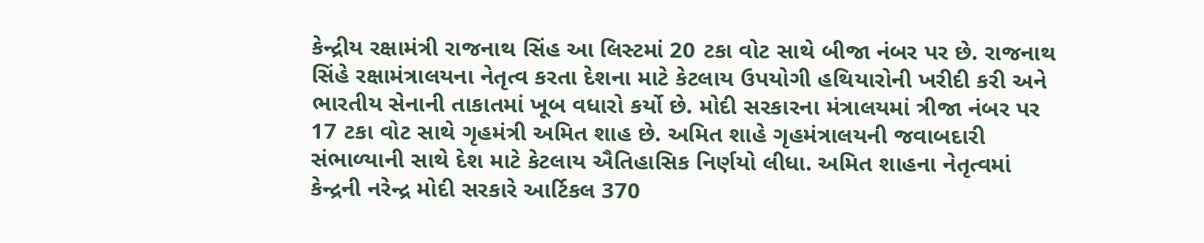કેન્દ્રીય રક્ષામંત્રી રાજનાથ સિંહ આ લિસ્ટમાં 20 ટકા વોટ સાથે બીજા નંબર પર છે. રાજનાથ સિંહે રક્ષામંત્રાલયના નેતૃત્વ કરતા દેશના માટે કેટલાય ઉપયોગી હથિયારોની ખરીદી કરી અને ભારતીય સેનાની તાકાતમાં ખૂબ વધારો કર્યો છે. મોદી સરકારના મંત્રાલયમાં ત્રીજા નંબર પર 17 ટકા વોટ સાથે ગૃહમંત્રી અમિત શાહ છે. અમિત શાહે ગૃહમંત્રાલયની જવાબદારી સંભાળ્યાની સાથે દેશ માટે કેટલાય ઐતિહાસિક નિર્ણયો લીધા. અમિત શાહના નેતૃત્વમાં કેન્દ્રની નરેન્દ્ર મોદી સરકારે આર્ટિકલ 370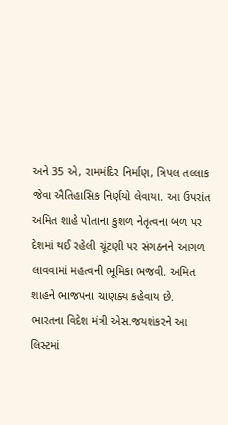અને 35 એ, રામમંદિર નિર્માણ, ત્રિપલ તલ્લાક જેવા ઐતિહાસિક નિર્ણયો લેવાયા. આ ઉપરાંત અમિત શાહે પોતાના કુશળ નેતૃત્વના બળ પર દેશમાં થઈ રહેલી ચૂંટણી પર સંગઠનને આગળ લાવવામાં મહત્વની ભૂમિકા ભજવી. અમિત શાહને ભાજપના ચાણક્ય કહેવાય છે. ભારતના વિદેશ મંત્રી એસ.જયશંકરને આ લિસ્ટમાં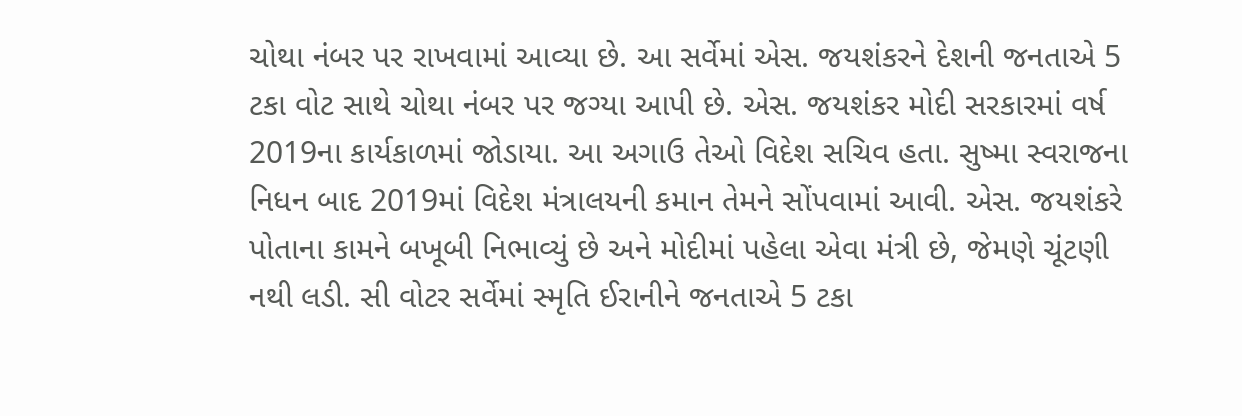ચોથા નંબર પર રાખવામાં આવ્યા છે. આ સર્વેમાં એસ. જયશંકરને દેશની જનતાએ 5 ટકા વોટ સાથે ચોથા નંબર પર જગ્યા આપી છે. એસ. જયશંકર મોદી સરકારમાં વર્ષ 2019ના કાર્યકાળમાં જોડાયા. આ અગાઉ તેઓ વિદેશ સચિવ હતા. સુષ્મા સ્વરાજના નિધન બાદ 2019માં વિદેશ મંત્રાલયની કમાન તેમને સોંપવામાં આવી. એસ. જયશંકરે પોતાના કામને બખૂબી નિભાવ્યું છે અને મોદીમાં પહેલા એવા મંત્રી છે, જેમણે ચૂંટણી નથી લડી. સી વોટર સર્વેમાં સ્મૃતિ ઈરાનીને જનતાએ 5 ટકા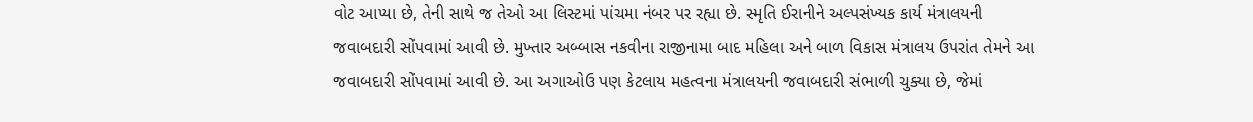વોટ આપ્યા છે, તેની સાથે જ તેઓ આ લિસ્ટમાં પાંચમા નંબર પર રહ્યા છે. સ્મૃતિ ઈરાનીને અલ્પસંખ્યક કાર્ય મંત્રાલયની જવાબદારી સોંપવામાં આવી છે. મુખ્તાર અબ્બાસ નકવીના રાજીનામા બાદ મહિલા અને બાળ વિકાસ મંત્રાલય ઉપરાંત તેમને આ જવાબદારી સોંપવામાં આવી છે. આ અગાઓઉ પણ કેટલાય મહત્વના મંત્રાલયની જવાબદારી સંભાળી ચુક્યા છે, જેમાં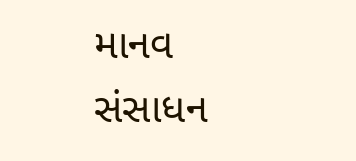માનવ સંસાધન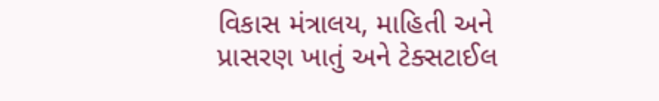વિકાસ મંત્રાલય, માહિતી અને પ્રાસરણ ખાતું અને ટેક્સટાઈલ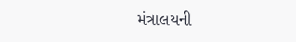મંત્રાલયની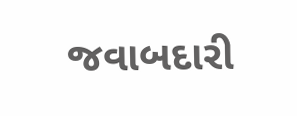જવાબદારી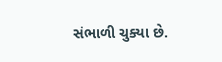સંભાળી ચુક્યા છે.